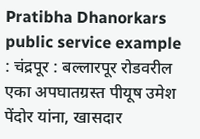Pratibha Dhanorkars public service example : चंद्रपूर : बल्लारपूर रोडवरील एका अपघातग्रस्त पीयूष उमेश पेंदोर यांना, खासदार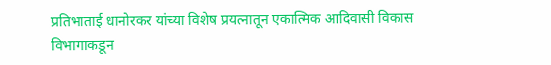प्रतिभाताई धानोरकर यांच्या विशेष प्रयत्नातून एकात्मिक आदिवासी विकास विभागाकडून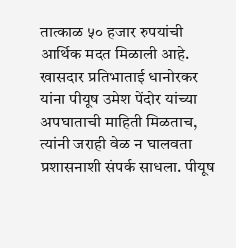तात्काळ ५० हजार रुपयांची आर्थिक मदत मिळाली आहे.
खासदार प्रतिभाताई धानोरकर यांना पीयूष उमेश पेंदोर यांच्या अपघाताची माहिती मिळताच, त्यांनी जराही वेळ न घालवता प्रशासनाशी संपर्क साधला. पीयूष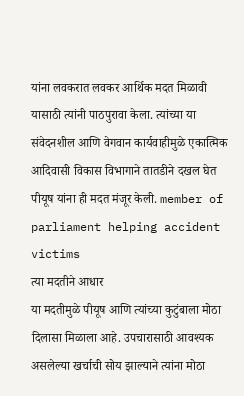यांना लवकरात लवकर आर्थिक मदत मिळावी यासाठी त्यांनी पाठपुरावा केला. त्यांच्या या संवेदनशील आणि वेगवान कार्यवाहीमुळे एकात्मिक आदिवासी विकास विभागाने तातडीने दखल घेत पीयूष यांना ही मदत मंजूर केली. member of parliament helping accident victims
त्या मदतीने आधार
या मदतीमुळे पीयूष आणि त्यांच्या कुटुंबाला मोठा दिलासा मिळाला आहे. उपचारासाठी आवश्यक असलेल्या खर्चाची सोय झाल्याने त्यांना मोठा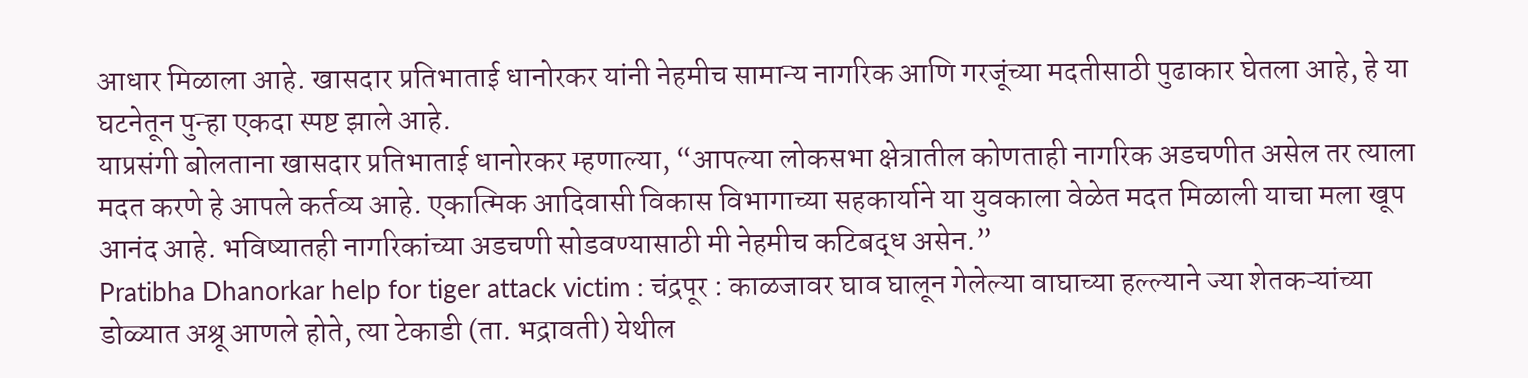आधार मिळाला आहे. खासदार प्रतिभाताई धानोरकर यांनी नेहमीच सामान्य नागरिक आणि गरजूंच्या मदतीसाठी पुढाकार घेतला आहे, हे या घटनेतून पुन्हा एकदा स्पष्ट झाले आहे.
याप्रसंगी बोलताना खासदार प्रतिभाताई धानोरकर म्हणाल्या, “आपल्या लोकसभा क्षेत्रातील कोणताही नागरिक अडचणीत असेल तर त्याला मदत करणे हे आपले कर्तव्य आहे. एकात्मिक आदिवासी विकास विभागाच्या सहकार्याने या युवकाला वेळेत मदत मिळाली याचा मला खूप आनंद आहे. भविष्यातही नागरिकांच्या अडचणी सोडवण्यासाठी मी नेहमीच कटिबद्ध असेन.”
Pratibha Dhanorkar help for tiger attack victim : चंद्रपूर : काळजावर घाव घालून गेलेल्या वाघाच्या हल्ल्याने ज्या शेतकऱ्यांच्या डोळ्यात अश्रू आणले होते, त्या टेकाडी (ता. भद्रावती) येथील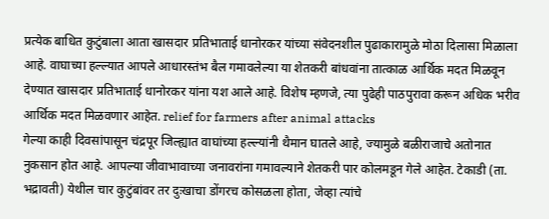प्रत्येक बाधित कुटुंबाला आता खासदार प्रतिभाताई धानोरकर यांच्या संवेदनशील पुढाकारामुळे मोठा दिलासा मिळाला आहे. वाघाच्या हल्ल्यात आपले आधारस्तंभ बैल गमावलेल्या या शेतकरी बांधवांना तात्काळ आर्थिक मदत मिळवून देण्यात खासदार प्रतिभाताई धानोरकर यांना यश आले आहे. विशेष म्हणजे, त्या पुढेही पाठपुरावा करून अधिक भरीव आर्थिक मदत मिळवणार आहेत. relief for farmers after animal attacks
गेल्या काही दिवसांपासून चंद्रपूर जिल्ह्यात वाघांच्या हल्ल्यांनी थैमान घातले आहे, ज्यामुळे बळीराजाचे अतोनात नुकसान होत आहे. आपल्या जीवाभावाच्या जनावरांना गमावल्याने शेतकरी पार कोलमडून गेले आहेत. टेकाडी (ता. भद्रावती) येथील चार कुटुंबांवर तर दुःखाचा डोंगरच कोसळला होता, जेव्हा त्यांचे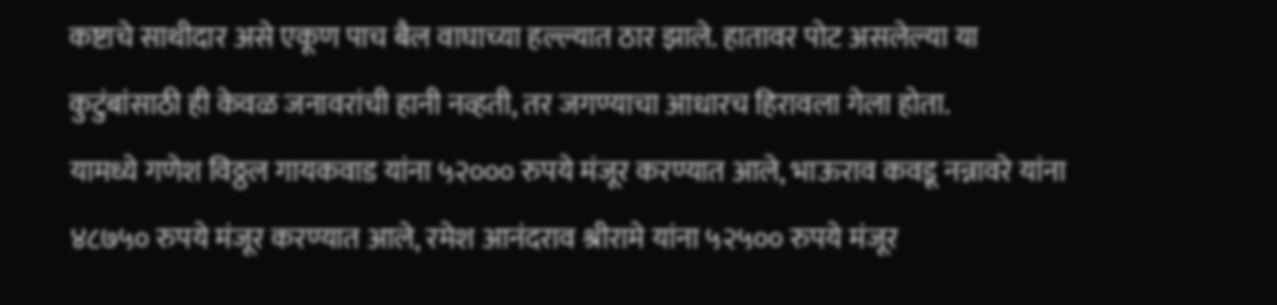कष्टाचे साथीदार असे एकूण पाच बैल वाघाच्या हल्ल्यात ठार झाले. हातावर पोट असलेल्या या कुटुंबांसाठी ही केवळ जनावरांची हानी नव्हती, तर जगण्याचा आधारच हिरावला गेला होता.
यामध्ये गणेश विठ्ठल गायकवाड यांना ५२००० रुपये मंजूर करण्यात आले, भाऊराव कवडू नन्नावरे यांना ४८७५० रुपये मंजूर करण्यात आले, रमेश आनंदराव श्रीरामे यांना ५२५०० रुपये मंजूर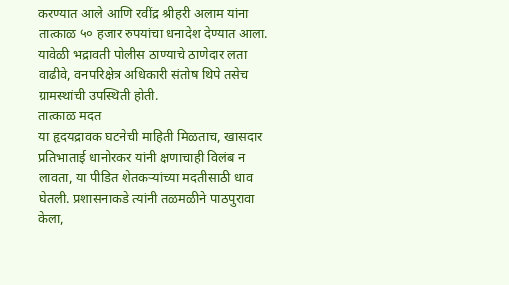करण्यात आले आणि रवींद्र श्रीहरी अलाम यांना तात्काळ ५० हजार रुपयांचा धनादेश देण्यात आला. यावेळी भद्रावती पोलीस ठाण्याचे ठाणेदार लता वाढीवे, वनपरिक्षेत्र अधिकारी संतोष थिपे तसेच ग्रामस्थांची उपस्थिती होती.
तात्काळ मदत
या हृदयद्रावक घटनेची माहिती मिळताच, खासदार प्रतिभाताई धानोरकर यांनी क्षणाचाही विलंब न लावता, या पीडित शेतकऱ्यांच्या मदतीसाठी धाव घेतली. प्रशासनाकडे त्यांनी तळमळीने पाठपुरावा केला,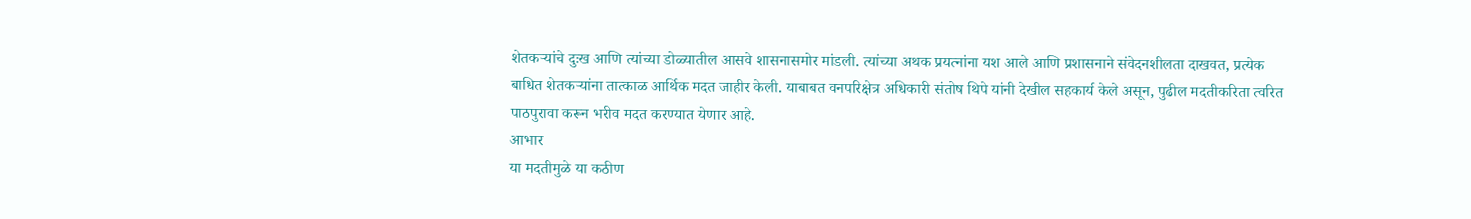शेतकऱ्यांचे दुःख आणि त्यांच्या डोळ्यातील आसवे शासनासमोर मांडली. त्यांच्या अथक प्रयत्नांना यश आले आणि प्रशासनाने संवेदनशीलता दाखवत, प्रत्येक बाधित शेतकऱ्यांना तात्काळ आर्थिक मदत जाहीर केली. याबाबत वनपरिक्षेत्र अधिकारी संतोष थिपे यांनी देखील सहकार्य केले असून, पुढील मदतीकरिता त्वरित पाठपुरावा करून भरीव मदत करण्यात येणार आहे.
आभार
या मदतीमुळे या कठीण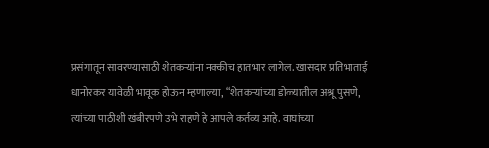प्रसंगातून सावरण्यासाठी शेतकऱ्यांना नक्कीच हातभार लागेल. खासदार प्रतिभाताई धानोरकर यावेळी भावूक होऊन म्हणाल्या, “शेतकऱ्यांच्या डोळ्यातील अश्रू पुसणे, त्यांच्या पाठीशी खंबीरपणे उभे राहणे हे आपले कर्तव्य आहे. वाघांच्या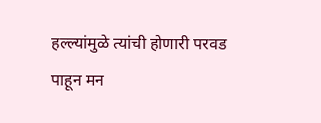हल्ल्यांमुळे त्यांची होणारी परवड पाहून मन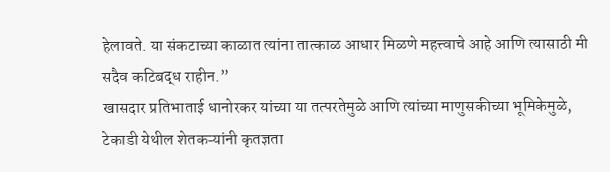हेलावते. या संकटाच्या काळात त्यांना तात्काळ आधार मिळणे महत्त्वाचे आहे आणि त्यासाठी मी सदैव कटिबद्ध राहीन.”
खासदार प्रतिभाताई धानोरकर यांच्या या तत्परतेमुळे आणि त्यांच्या माणुसकीच्या भूमिकेमुळे, टेकाडी येथील शेतकऱ्यांनी कृतज्ञता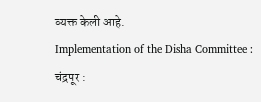व्यक्त केली आहे.
Implementation of the Disha Committee : चंद्रपूर :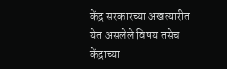केंद्र सरकारच्या अखत्यारीत येत असलेले विषय तसेच केंद्राच्या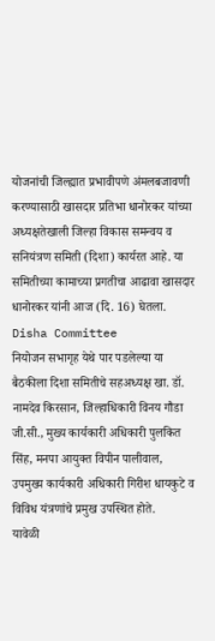योजनांची जिल्ह्यात प्रभावीपणे अंमलबजावणी करण्यासाठी खासदार प्रतिभा धानोरकर यांच्या अध्यक्षतेखाली जिल्हा विकास समन्वय व सनियंत्रण समिती (दिशा) कार्यरत आहे. या समितीच्या कामाच्या प्रगतीचा आढावा खासदार धानोरकर यांनी आज (दि. 16) घेतला. Disha Committee
नियोजन सभागृह येथे पार पडलेल्या या बैठकीला दिशा समितीचे सहअध्यक्ष खा. डॉ. नामदेव किरसान, जिल्हाधिकारी विनय गौडा जी.सी., मुख्य कार्यकारी अधिकारी पुलकित सिंह, मनपा आयुक्त विपीन पालीवाल, उपमुख्य कार्यकारी अधिकारी गिरीश धायकुटे व विविध यंत्रणांचे प्रमुख उपस्थित होते.
यावेळी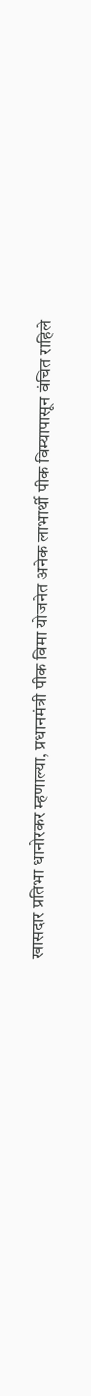खासदार प्रतिभा धानोरकर म्हणाल्या, प्रधानमंत्री पीक विमा योजनेत अनेक लाभार्थी पीक विम्यापासून वंचित राहिले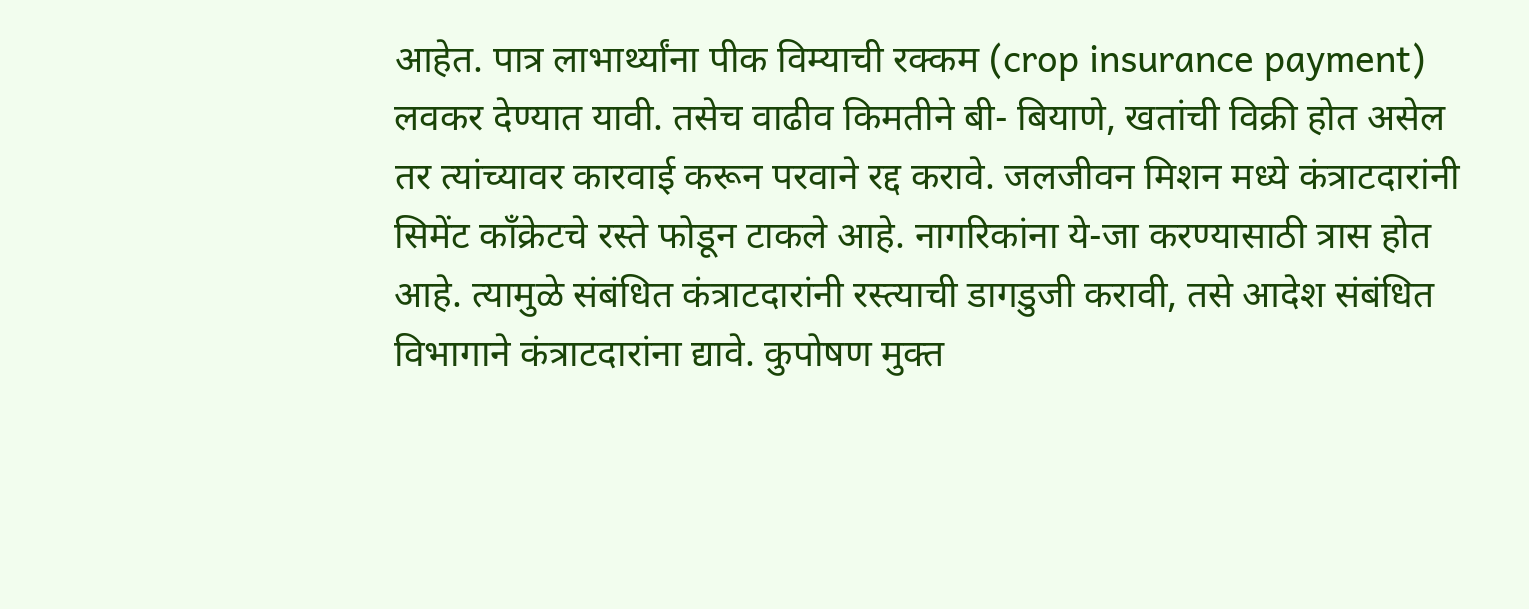आहेत. पात्र लाभार्थ्यांना पीक विम्याची रक्कम (crop insurance payment) लवकर देण्यात यावी. तसेच वाढीव किमतीने बी- बियाणे, खतांची विक्री होत असेल तर त्यांच्यावर कारवाई करून परवाने रद्द करावे. जलजीवन मिशन मध्ये कंत्राटदारांनी सिमेंट काँक्रेटचे रस्ते फोडून टाकले आहे. नागरिकांना ये-जा करण्यासाठी त्रास होत आहे. त्यामुळे संबंधित कंत्राटदारांनी रस्त्याची डागडुजी करावी, तसे आदेश संबंधित विभागाने कंत्राटदारांना द्यावे. कुपोषण मुक्त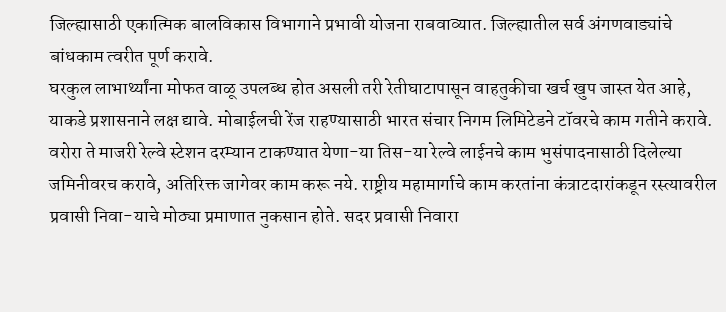जिल्ह्यासाठी एकात्मिक बालविकास विभागाने प्रभावी योजना राबवाव्यात. जिल्ह्यातील सर्व अंगणवाड्यांचे बांधकाम त्वरीत पूर्ण करावे.
घरकुल लाभार्थ्यांना मोफत वाळू उपलब्ध होत असली तरी रेतीघाटापासून वाहतुकीचा खर्च खुप जास्त येत आहे, याकडे प्रशासनाने लक्ष द्यावे. मोबाईलची रेंज राहण्यासाठी भारत संचार निगम लिमिटेडने टॉवरचे काम गतीने करावे. वरोरा ते माजरी रेल्वे स्टेशन दरम्यान टाकण्यात येणा-या तिस-या रेल्वे लाईनचे काम भुसंपादनासाठी दिलेल्या जमिनीवरच करावे, अतिरिक्त जागेवर काम करू नये. राष्ट्रीय महामार्गाचे काम करतांना कंत्राटदारांकडून रस्त्यावरील प्रवासी निवा-याचे मोठ्या प्रमाणात नुकसान होते. सदर प्रवासी निवारा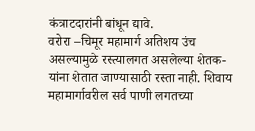कंत्राटदारांनी बांधून द्यावे.
वरोरा –चिमूर महामार्ग अतिशय उंच असल्यामुळे रस्त्यालगत असलेल्या शेतक-यांना शेतात जाण्यासाठी रस्ता नाही. शिवाय महामार्गावरील सर्व पाणी लगतच्या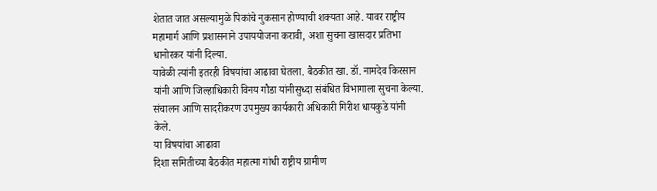शेतात जात असल्यामुळे पिकांचे नुकसान होण्याची शक्यता आहे. यावर राष्ट्रीय महामार्ग आणि प्रशासनाने उपाययोजना करावी, अशा सुचना खासदार प्रतिभा धानोरकर यांनी दिल्या.
यावेळी त्यांनी इतरही विषयांचा आढावा घेतला. बैठकीत खा. डॉ. नामदेव किरसान यांनी आणि जिल्हाधिकारी विनय गौडा यांनीसुध्दा संबंधित विभागाला सुचना केल्या. संचालन आणि सादरीकरण उपमुख्य कार्यकारी अधिकारी गिरीश धायकुडे यांनी केले.
या विषयांचा आढावा
दिशा समितीच्या बैठकीत महात्मा गांधी राष्ट्रीय ग्रामीण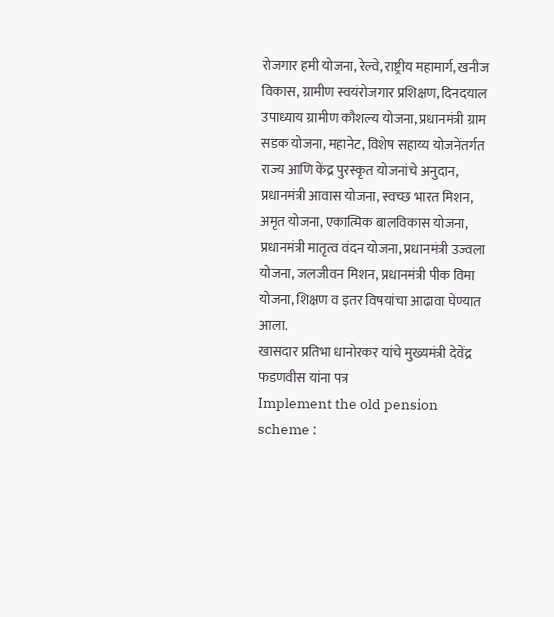रोजगार हमी योजना, रेल्वे, राष्ट्रीय महामार्ग, खनीज विकास, ग्रामीण स्वयंरोजगार प्रशिक्षण, दिनदयाल उपाध्याय ग्रामीण कौशल्य योजना, प्रधानमंत्री ग्राम सडक योजना, महानेट, विशेष सहाय्य योजनेंतर्गत राज्य आणि केंद्र पुरस्कृत योजनांचे अनुदान, प्रधानमंत्री आवास योजना, स्वच्छ भारत मिशन, अमृत योजना, एकात्मिक बालविकास योजना, प्रधानमंत्री मातृत्व वंदन योजना, प्रधानमंत्री उज्वला योजना, जलजीवन मिशन, प्रधानमंत्री पीक विमा योजना, शिक्षण व इतर विषयांचा आढावा घेण्यात आला.
खासदार प्रतिभा धानोरकर यांचे मुख्यमंत्री देवेंद्र फडणवीस यांना पत्र
Implement the old pension scheme :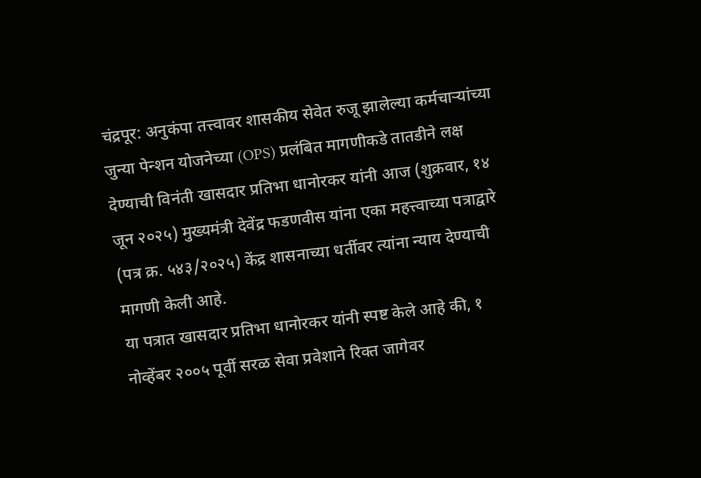चंद्रपूर: अनुकंपा तत्त्वावर शासकीय सेवेत रुजू झालेल्या कर्मचाऱ्यांच्या जुन्या पेन्शन योजनेच्या (OPS) प्रलंबित मागणीकडे तातडीने लक्ष देण्याची विनंती खासदार प्रतिभा धानोरकर यांनी आज (शुक्रवार, १४ जून २०२५) मुख्यमंत्री देवेंद्र फडणवीस यांना एका महत्त्वाच्या पत्राद्वारे (पत्र क्र. ५४३/२०२५) केंद्र शासनाच्या धर्तीवर त्यांना न्याय देण्याची मागणी केली आहे.
या पत्रात खासदार प्रतिभा धानोरकर यांनी स्पष्ट केले आहे की, १ नोव्हेंबर २००५ पूर्वी सरळ सेवा प्रवेशाने रिक्त जागेवर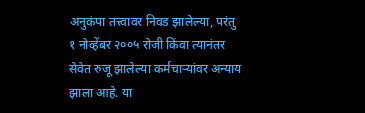अनुकंपा तत्त्वावर निवड झालेल्या, परंतु १ नोव्हेंबर २००५ रोजी किंवा त्यानंतर सेवेत रुजू झालेल्या कर्मचाऱ्यांवर अन्याय झाला आहे. या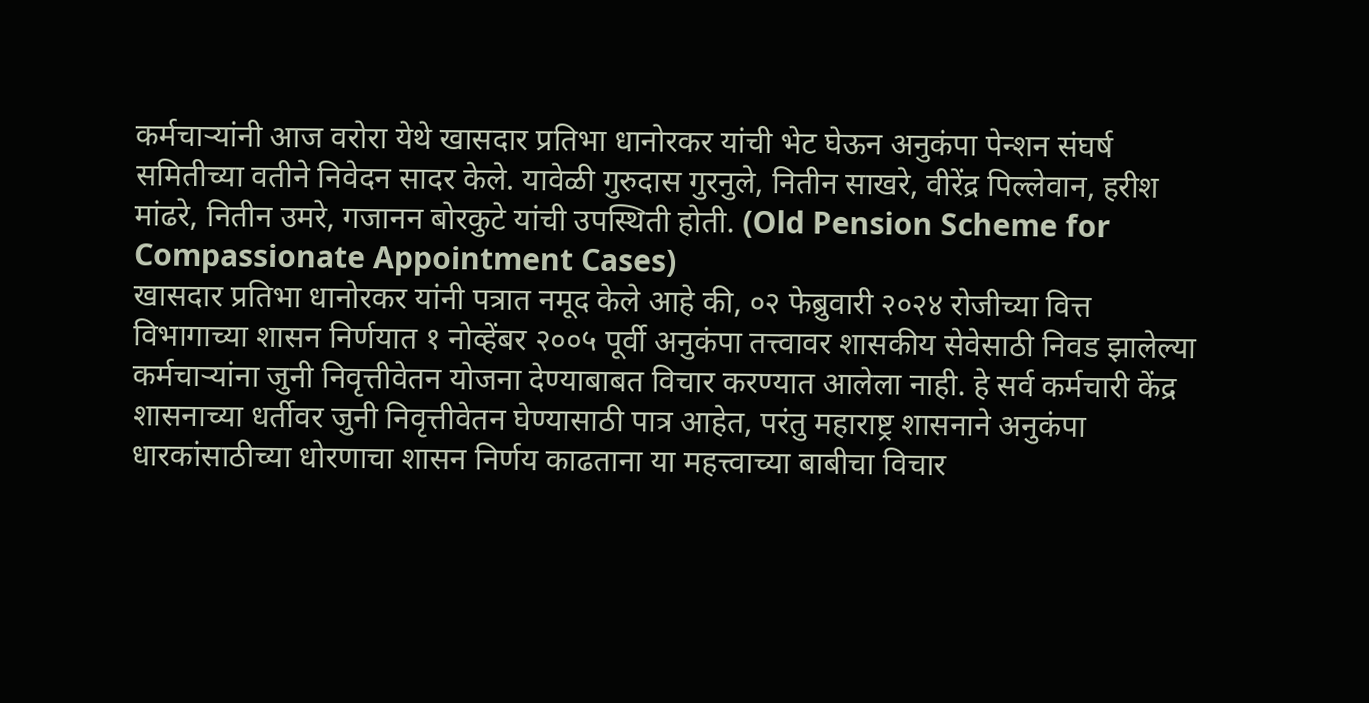कर्मचाऱ्यांनी आज वरोरा येथे खासदार प्रतिभा धानोरकर यांची भेट घेऊन अनुकंपा पेन्शन संघर्ष समितीच्या वतीने निवेदन सादर केले. यावेळी गुरुदास गुरनुले, नितीन साखरे, वीरेंद्र पिल्लेवान, हरीश मांढरे, नितीन उमरे, गजानन बोरकुटे यांची उपस्थिती होती. (Old Pension Scheme for Compassionate Appointment Cases)
खासदार प्रतिभा धानोरकर यांनी पत्रात नमूद केले आहे की, ०२ फेब्रुवारी २०२४ रोजीच्या वित्त विभागाच्या शासन निर्णयात १ नोव्हेंबर २००५ पूर्वी अनुकंपा तत्त्वावर शासकीय सेवेसाठी निवड झालेल्या कर्मचाऱ्यांना जुनी निवृत्तीवेतन योजना देण्याबाबत विचार करण्यात आलेला नाही. हे सर्व कर्मचारी केंद्र शासनाच्या धर्तीवर जुनी निवृत्तीवेतन घेण्यासाठी पात्र आहेत, परंतु महाराष्ट्र शासनाने अनुकंपा धारकांसाठीच्या धोरणाचा शासन निर्णय काढताना या महत्त्वाच्या बाबीचा विचार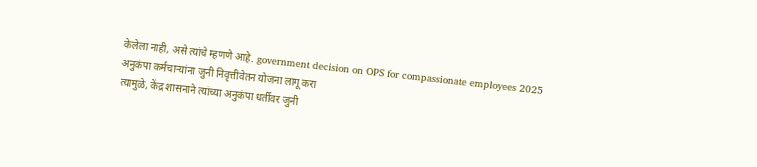केलेला नाही, असे त्यांचे म्हणणे आहे. government decision on OPS for compassionate employees 2025
अनुकंपा कर्मचाऱ्यांना जुनी निवृत्तीवेतन योजना लागू करा
त्यामुळे, केंद्र शासनाने त्यांच्या अनुकंपा धर्तीवर जुनी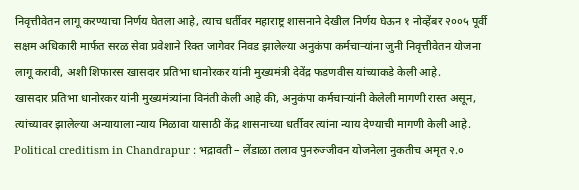निवृत्तीवेतन लागू करण्याचा निर्णय घेतला आहे, त्याच धर्तीवर महाराष्ट्र शासनाने देखील निर्णय घेऊन १ नोव्हेंबर २००५ पूर्वी सक्षम अधिकारी मार्फत सरळ सेवा प्रवेशाने रिक्त जागेवर निवड झालेल्या अनुकंपा कर्मचाऱ्यांना जुनी निवृत्तीवेतन योजना लागू करावी, अशी शिफारस खासदार प्रतिभा धानोरकर यांनी मुख्यमंत्री देवेंद्र फडणवीस यांच्याकडे केली आहे.
खासदार प्रतिभा धानोरकर यांनी मुख्यमंत्र्यांना विनंती केली आहे की, अनुकंपा कर्मचाऱ्यांनी केलेली मागणी रास्त असून, त्यांच्यावर झालेल्या अन्यायाला न्याय मिळावा यासाठी केंद्र शासनाच्या धर्तीवर त्यांना न्याय देण्याची मागणी केली आहे.
Political creditism in Chandrapur : भद्रावती – लेंडाळा तलाव पुनरुज्जीवन योजनेला नुकतीच अमृत २.०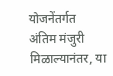योजनेंतर्गत अंतिम मंजुरी मिळाल्यानंतर, या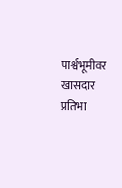पार्श्वभूमीवर खासदार प्रतिभा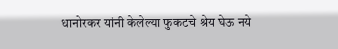धानोरकर यांनी केलेल्या फुकटचे श्रेय घेऊ नये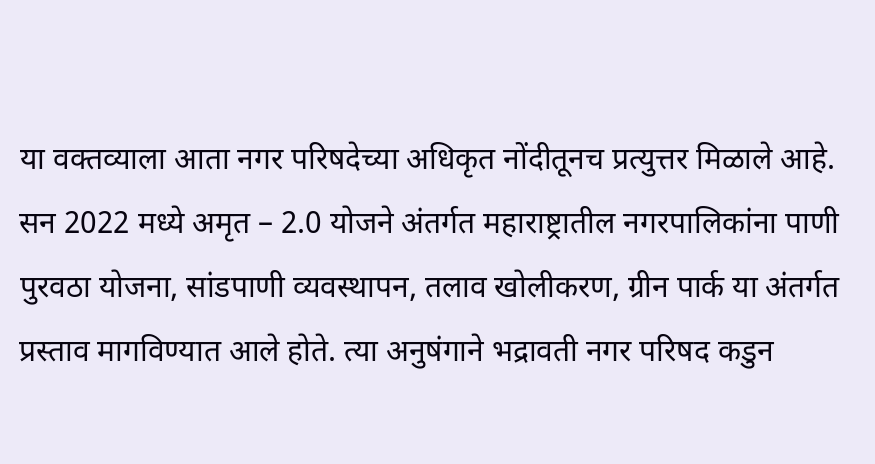या वक्तव्याला आता नगर परिषदेच्या अधिकृत नोंदीतूनच प्रत्युत्तर मिळाले आहे.
सन 2022 मध्ये अमृत – 2.0 योजने अंतर्गत महाराष्ट्रातील नगरपालिकांना पाणी पुरवठा योजना, सांडपाणी व्यवस्थापन, तलाव खोलीकरण, ग्रीन पार्क या अंतर्गत प्रस्ताव मागविण्यात आले होते. त्या अनुषंगाने भद्रावती नगर परिषद कडुन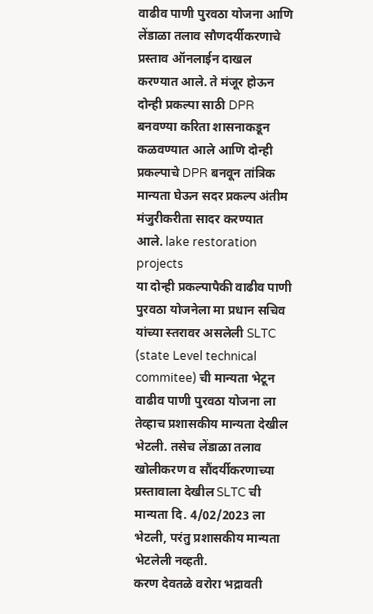वाढीव पाणी पुरवठा योजना आणि लेंडाळा तलाव सौणदर्यीकरणाचे प्रस्ताव ऑनलाईन दाखल करण्यात आले. ते मंजूर होऊन दोन्ही प्रकल्पा साठी DPR बनवण्या करिता शासनाकडून कळवण्यात आले आणि दोन्ही प्रकल्पाचे DPR बनवून तांत्रिक मान्यता घेऊन सदर प्रकल्प अंतीम मंजुरीकरीता सादर करण्यात आले. lake restoration projects
या दोन्ही प्रकल्पापैकी वाढीव पाणी पुरवठा योजनेला मा प्रधान सचिव यांच्या स्तरावर असलेली SLTC (state Level technical commitee) ची मान्यता भेटून वाढीव पाणी पुरवठा योजना ला तेव्हाच प्रशासकीय मान्यता देखील भेटली. तसेच लेंडाळा तलाव खोलीकरण व सौंदर्यीकरणाच्या प्रस्तावाला देखील SLTC ची मान्यता दि. 4/02/2023 ला भेटली, परंतु प्रशासकीय मान्यता भेटलेली नव्हती.
करण देवतळे वरोरा भद्रावती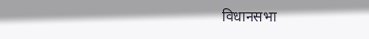विधानसभा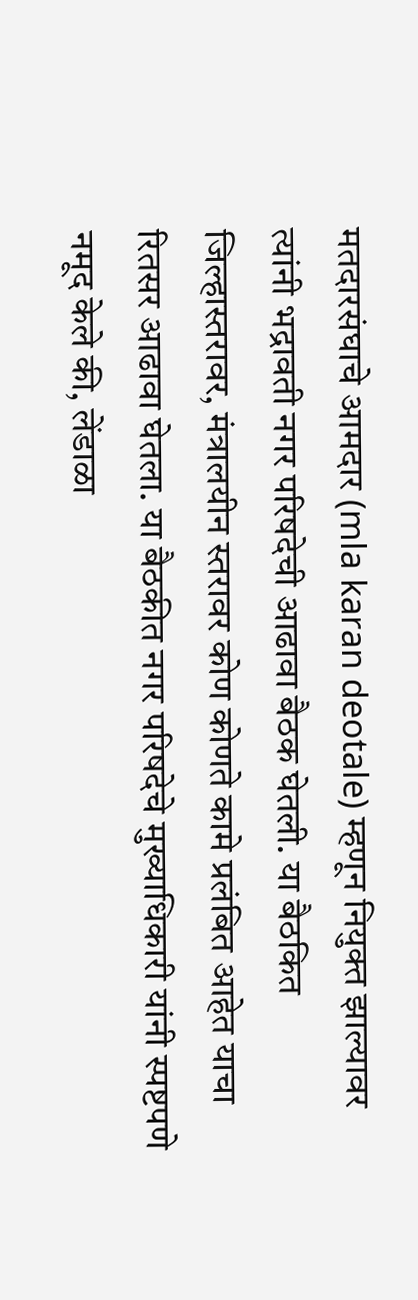मतदारसंघाचे आमदार (mla karan deotale) म्हणून नियुक्त झाल्यावर त्यांनी भद्रावती नगर परिषदेची आढावा बैठक घेतली. या बैठकित जिल्हास्तरावर, मंत्रालयीन स्तरावर कोण कोणते कामे प्रलंबित आहेत याचा रितसर आढावा घेतला. या बैठकीत नगर परिषदेचे मुख्याधिकारी यांनी स्पष्टपणे नमूद केले की, लेंडाळा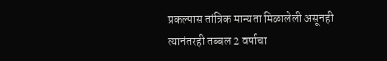प्रकल्पास तांत्रिक मान्यता मिळालेली असूनही त्यानंतरही तब्बल 2 वर्षाचा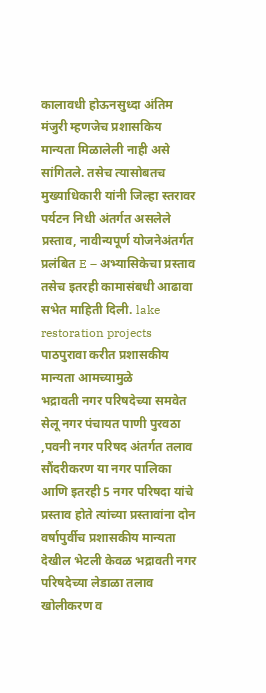कालावधी होऊनसुध्दा अंतिम मंजुरी म्हणजेच प्रशासकिय मान्यता मिळालेली नाही असे सांगितले. तसेच त्यासोबतच मुख्याधिकारी यांनी जिल्हा स्तरावर पर्यटन निधी अंतर्गत असलेले प्रस्ताव, नावीन्यपूर्ण योजनेअंतर्गत प्रलंबित E – अभ्यासिकेचा प्रस्ताव तसेच इतरही कामासंबधी आढावा सभेत माहिती दिली. lake restoration projects
पाठपुरावा करीत प्रशासकीय मान्यता आमच्यामुळे
भद्रावती नगर परिषदेच्या समवेत सेलू नगर पंचायत पाणी पुरवठा ,पवनी नगर परिषद अंतर्गत तलाव सौंदरीकरण या नगर पालिका आणि इतरही 5 नगर परिषदा यांचे प्रस्ताव होते त्यांच्या प्रस्तावांना दोन वर्षापुर्वीच प्रशासकीय मान्यता देखील भेटली केवळ भद्रावती नगर परिषदेच्या लेडाळा तलाव खोलीकरण व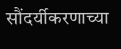सौंदर्यीकरणाच्या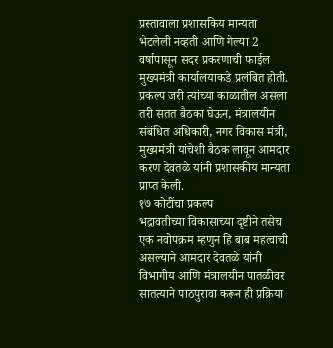प्रस्तावाला प्रशासकिय मान्यता भेटलेली नव्हती आणि गेल्या 2 वर्षापासून सदर प्रकरणाची फाईल मुख्यमंत्री कार्यालयाकडे प्रलंबित होती. प्रकल्प जरी त्यांच्या काळातील असला तरी सतत बैठका घेऊन, मंत्रालयीन संबंधित अधिकारी, नगर विकास मंत्री, मुख्यमंत्री यांचेशी बैठक लावून आमदार करण देवतळे यांनी प्रशासकीय मान्यता प्राप्त केली.
१७ कोटींचा प्रकल्प
भद्रावतीच्या विकासाच्या दृष्टीने तसेच एक नवोपक्रम म्हणुन हि बाब महत्वाची असल्याने आमदार देवतळे यांनी विभागीय आणि मंत्रालयीन पातळीवर सातत्याने पाठपुरावा करून ही प्रक्रिया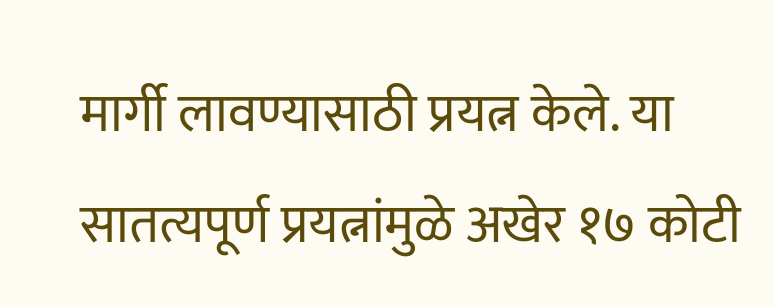मार्गी लावण्यासाठी प्रयत्न केले. या सातत्यपूर्ण प्रयत्नांमुळे अखेर १७ कोटी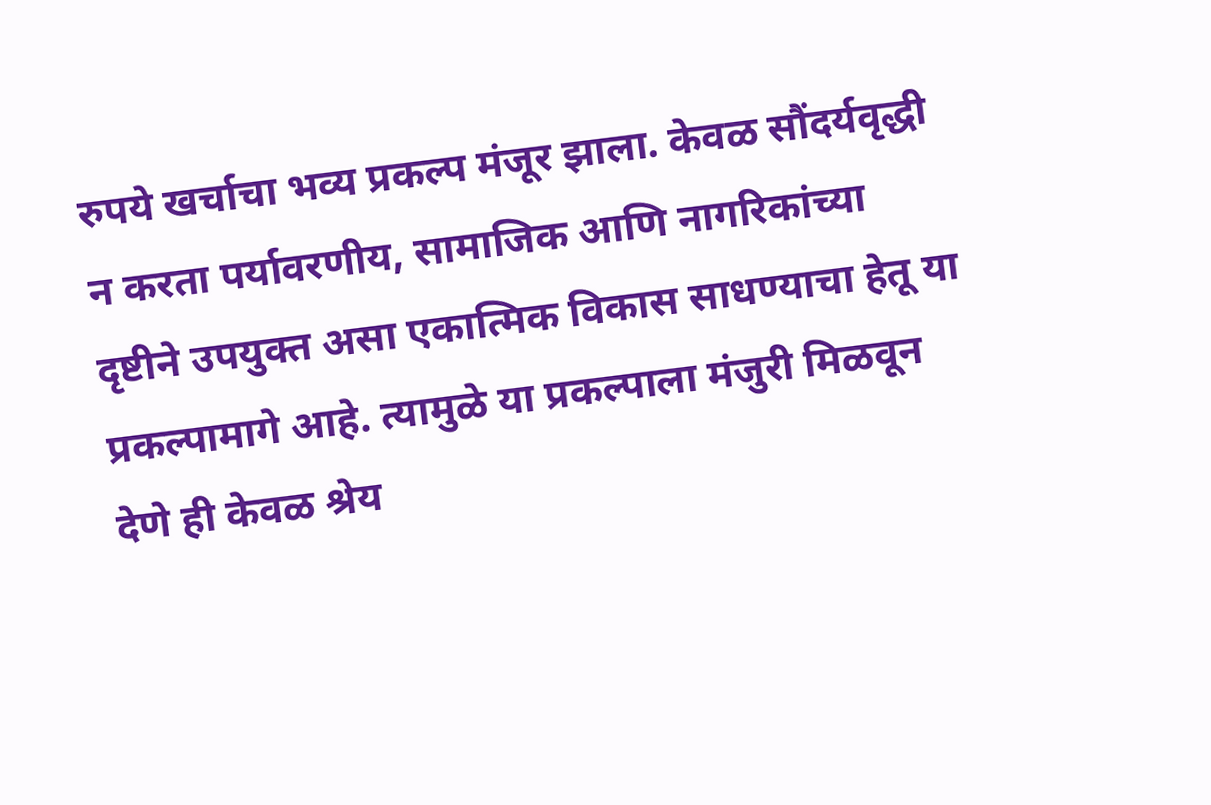रुपये खर्चाचा भव्य प्रकल्प मंजूर झाला. केवळ सौंदर्यवृद्धी न करता पर्यावरणीय, सामाजिक आणि नागरिकांच्या दृष्टीने उपयुक्त असा एकात्मिक विकास साधण्याचा हेतू या प्रकल्पामागे आहे. त्यामुळे या प्रकल्पाला मंजुरी मिळवून देणे ही केवळ श्रेय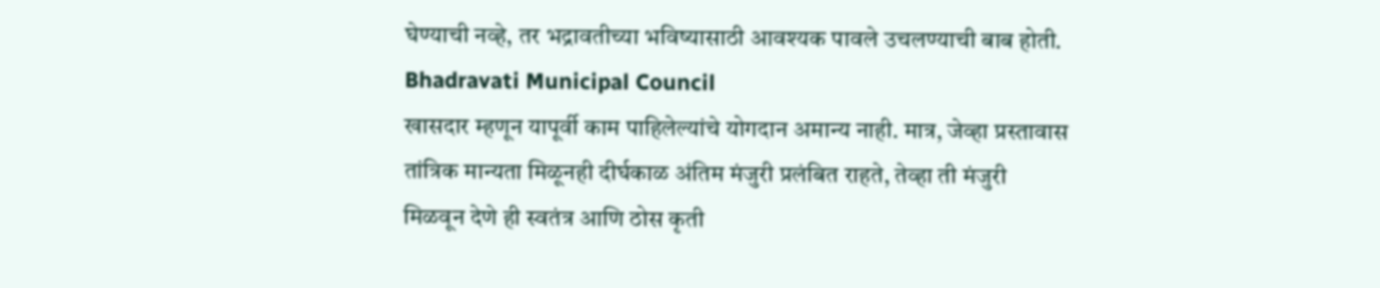घेण्याची नव्हे, तर भद्रावतीच्या भविष्यासाठी आवश्यक पावले उचलण्याची बाब होती. Bhadravati Municipal Council
खासदार म्हणून यापूर्वी काम पाहिलेल्यांचे योगदान अमान्य नाही. मात्र, जेव्हा प्रस्तावास तांत्रिक मान्यता मिळूनही दीर्घकाळ अंतिम मंजुरी प्रलंबित राहते, तेव्हा ती मंजुरी मिळवून देणे ही स्वतंत्र आणि ठोस कृती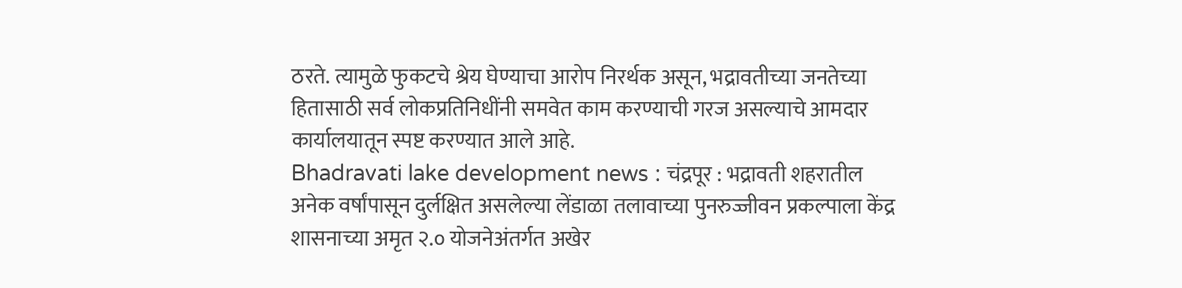ठरते. त्यामुळे फुकटचे श्रेय घेण्याचा आरोप निरर्थक असून, भद्रावतीच्या जनतेच्या हितासाठी सर्व लोकप्रतिनिधींनी समवेत काम करण्याची गरज असल्याचे आमदार कार्यालयातून स्पष्ट करण्यात आले आहे.
Bhadravati lake development news : चंद्रपूर : भद्रावती शहरातील अनेक वर्षांपासून दुर्लक्षित असलेल्या लेंडाळा तलावाच्या पुनरुज्जीवन प्रकल्पाला केंद्र शासनाच्या अमृत २.० योजनेअंतर्गत अखेर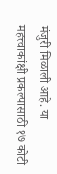मंजुरी मिळाली आहे. या महत्त्वाकांक्षी प्रकल्पासाठी १७ कोटी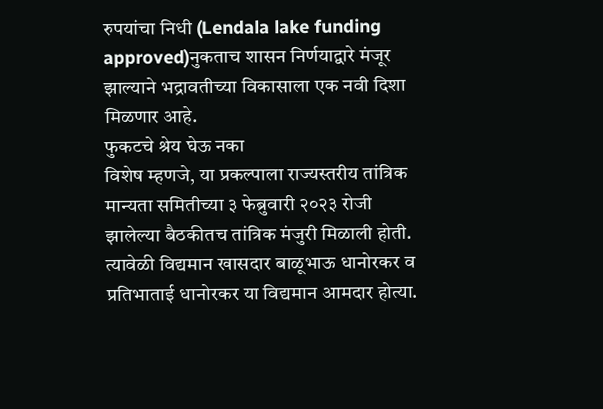रुपयांचा निधी (Lendala lake funding approved)नुकताच शासन निर्णयाद्वारे मंजूर झाल्याने भद्रावतीच्या विकासाला एक नवी दिशा मिळणार आहे.
फुकटचे श्रेय घेऊ नका
विशेष म्हणजे, या प्रकल्पाला राज्यस्तरीय तांत्रिक मान्यता समितीच्या ३ फेब्रुवारी २०२३ रोजी झालेल्या बैठकीतच तांत्रिक मंजुरी मिळाली होती. त्यावेळी विद्यमान खासदार बाळूभाऊ धानोरकर व प्रतिभाताई धानोरकर या विद्यमान आमदार होत्या.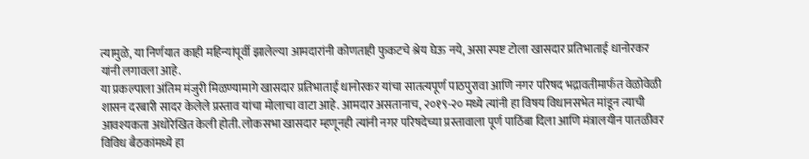त्यामुळे, या निर्णयात काही महिन्यांपूर्वी झालेल्या आमदारांनी कोणताही फुकटचे श्रेय घेऊ नये, असा स्पष्ट टोला खासदार प्रतिभाताई धानोरकर यांनी लगावला आहे.
या प्रकल्पाला अंतिम मंजुरी मिळण्यामागे खासदार प्रतिभाताई धानोरकर यांचा सातत्यपूर्ण पाठपुरावा आणि नगर परिषद भद्रावतीमार्फत वेळोवेळी शासन दरबारी सादर केलेले प्रस्ताव यांचा मोलाचा वाटा आहे. आमदार असतानाच, २०१९-२० मध्ये त्यांनी हा विषय विधानसभेत मांडून त्याची आवश्यकता अधोरेखित केली होती. लोकसभा खासदार म्हणूनही त्यांनी नगर परिषदेच्या प्रस्तावाला पूर्ण पाठिंबा दिला आणि मंत्रालयीन पातळीवर विविध बैठकांमध्ये हा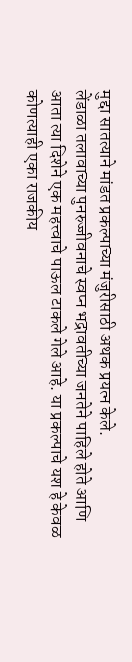मुद्दा सातत्याने मांडत प्रकल्पाच्या मंजुरीसाठी अथक प्रयत्न केले.
लेंडाळा तलावाच्या पुनरुज्जीवनाचे स्वप्न भद्रावतीच्या जनतेने पाहिले होते आणि आता त्या दिशेने एक महत्त्वाचे पाऊल टाकले गेले आहे. या प्रकल्पाचे यश हे केवळ कोणत्याही एका राजकीय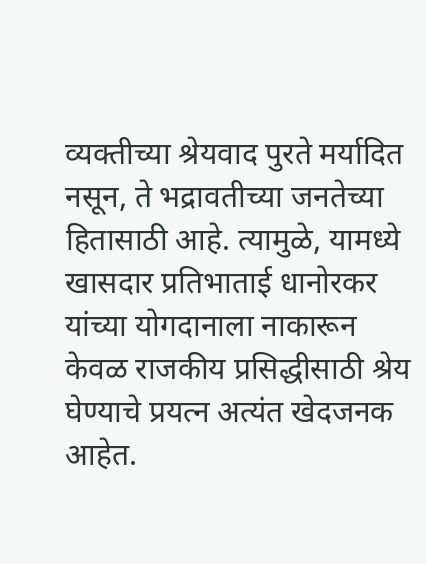व्यक्तीच्या श्रेयवाद पुरते मर्यादित नसून, ते भद्रावतीच्या जनतेच्या हितासाठी आहे. त्यामुळे, यामध्ये खासदार प्रतिभाताई धानोरकर यांच्या योगदानाला नाकारून केवळ राजकीय प्रसिद्धीसाठी श्रेय घेण्याचे प्रयत्न अत्यंत खेदजनक आहेत.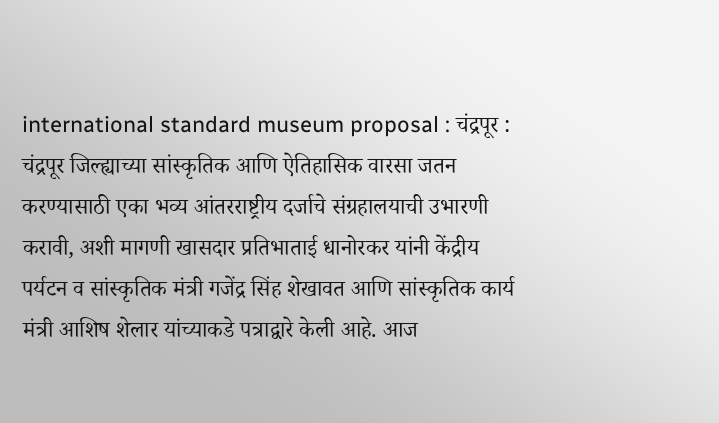international standard museum proposal : चंद्रपूर : चंद्रपूर जिल्ह्याच्या सांस्कृतिक आणि ऐतिहासिक वारसा जतन करण्यासाठी एका भव्य आंतरराष्ट्रीय दर्जाचे संग्रहालयाची उभारणी करावी, अशी मागणी खासदार प्रतिभाताई धानोरकर यांनी केंद्रीय पर्यटन व सांस्कृतिक मंत्री गजेंद्र सिंह शेखावत आणि सांस्कृतिक कार्य मंत्री आशिष शेलार यांच्याकडे पत्राद्वारे केली आहे. आज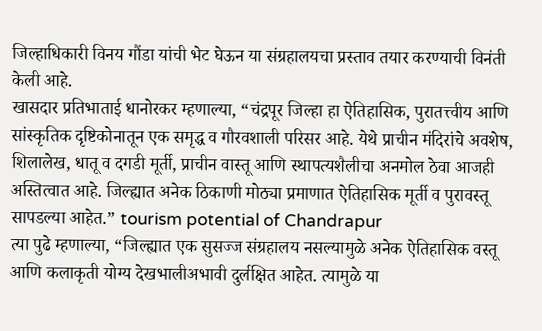जिल्हाधिकारी विनय गौंडा यांची भेट घेऊन या संग्रहालयचा प्रस्ताव तयार करण्याची विनंती केली आहे.
खासदार प्रतिभाताई धानोरकर म्हणाल्या, “चंद्रपूर जिल्हा हा ऐतिहासिक, पुरातत्त्वीय आणि सांस्कृतिक दृष्टिकोनातून एक समृद्ध व गौरवशाली परिसर आहे. येथे प्राचीन मंदिरांचे अवशेष, शिलालेख, धातू व दगडी मूर्ती, प्राचीन वास्तू आणि स्थापत्यशैलीचा अनमोल ठेवा आजही अस्तित्वात आहे. जिल्ह्यात अनेक ठिकाणी मोठ्या प्रमाणात ऐतिहासिक मूर्ती व पुरावस्तू सापडल्या आहेत.” tourism potential of Chandrapur
त्या पुढे म्हणाल्या, “जिल्ह्यात एक सुसज्ज संग्रहालय नसल्यामुळे अनेक ऐतिहासिक वस्तू आणि कलाकृती योग्य देखभालीअभावी दुर्लक्षित आहेत. त्यामुळे या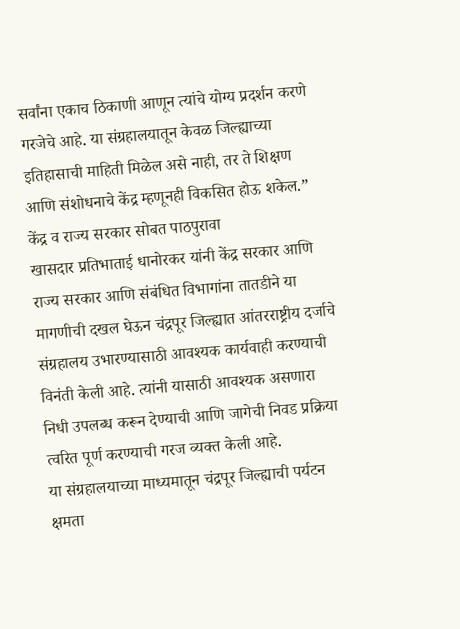सर्वांना एकाच ठिकाणी आणून त्यांचे योग्य प्रदर्शन करणे गरजेचे आहे. या संग्रहालयातून केवळ जिल्ह्याच्या इतिहासाची माहिती मिळेल असे नाही, तर ते शिक्षण आणि संशोधनाचे केंद्र म्हणूनही विकसित होऊ शकेल.”
केंद्र व राज्य सरकार सोबत पाठपुरावा
खासदार प्रतिभाताई धानोरकर यांनी केंद्र सरकार आणि राज्य सरकार आणि संबंधित विभागांना तातडीने या मागणीची दखल घेऊन चंद्रपूर जिल्ह्यात आंतरराष्ट्रीय दर्जाचे संग्रहालय उभारण्यासाठी आवश्यक कार्यवाही करण्याची विनंती केली आहे. त्यांनी यासाठी आवश्यक असणारा निधी उपलब्ध करून देण्याची आणि जागेची निवड प्रक्रिया त्वरित पूर्ण करण्याची गरज व्यक्त केली आहे.
या संग्रहालयाच्या माध्यमातून चंद्रपूर जिल्ह्याची पर्यटन क्षमता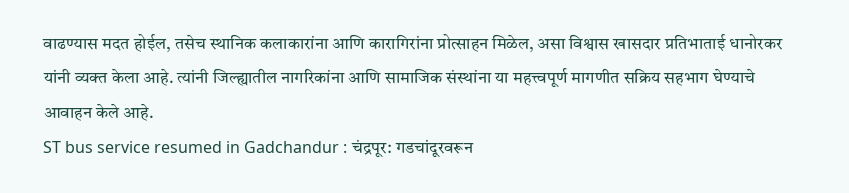वाढण्यास मदत होईल, तसेच स्थानिक कलाकारांना आणि कारागिरांना प्रोत्साहन मिळेल, असा विश्वास खासदार प्रतिभाताई धानोरकर यांनी व्यक्त केला आहे. त्यांनी जिल्ह्यातील नागरिकांना आणि सामाजिक संस्थांना या महत्त्वपूर्ण मागणीत सक्रिय सहभाग घेण्याचे आवाहन केले आहे.
ST bus service resumed in Gadchandur : चंद्रपूर: गडचांदूरवरून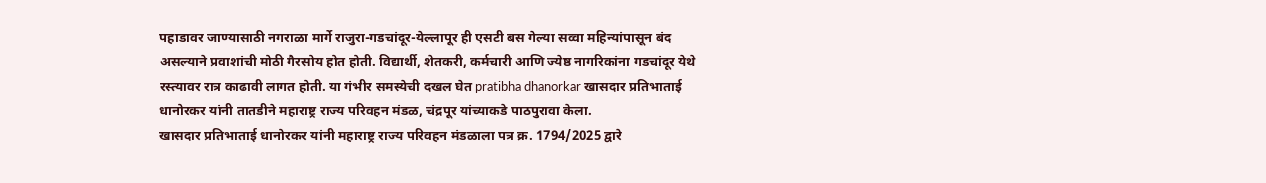पहाडावर जाण्यासाठी नगराळा मार्गे राजुरा-गडचांदूर-येल्लापूर ही एसटी बस गेल्या सव्वा महिन्यांपासून बंद असल्याने प्रवाशांची मोठी गैरसोय होत होती. विद्यार्थी, शेतकरी, कर्मचारी आणि ज्येष्ठ नागरिकांना गडचांदूर येथे रस्त्यावर रात्र काढावी लागत होती. या गंभीर समस्येची दखल घेत pratibha dhanorkar खासदार प्रतिभाताई धानोरकर यांनी तातडीने महाराष्ट्र राज्य परिवहन मंडळ, चंद्रपूर यांच्याकडे पाठपुरावा केला.
खासदार प्रतिभाताई धानोरकर यांनी महाराष्ट्र राज्य परिवहन मंडळाला पत्र क्र. 1794/2025 द्वारे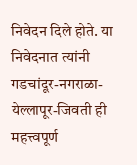निवेदन दिले होते. या निवेदनात त्यांनी गडचांदूर-नगराळा-येल्लापूर-जिवती ही महत्त्वपूर्ण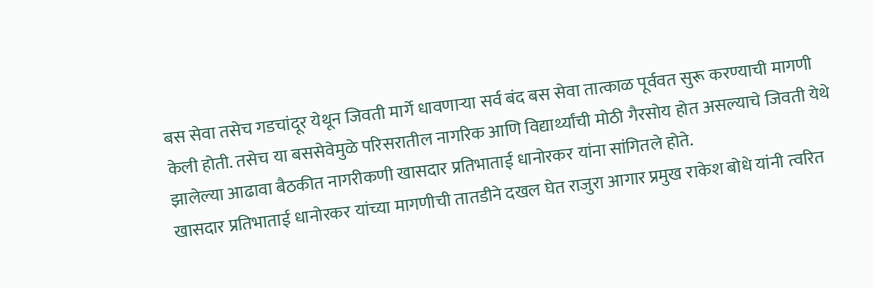बस सेवा तसेच गडचांदूर येथून जिवती मार्गे धावणाऱ्या सर्व बंद बस सेवा तात्काळ पूर्ववत सुरू करण्याची मागणी केली होती. तसेच या बससेवेमुळे परिसरातील नागरिक आणि विद्यार्थ्यांची मोठी गैरसोय होत असल्याचे जिवती येथे झालेल्या आढावा बैठकीत नागरीकणी खासदार प्रतिभाताई धानोरकर यांना सांगितले होते.
खासदार प्रतिभाताई धानोरकर यांच्या मागणीची तातडीने दखल घेत राजुरा आगार प्रमुख राकेश बोधे यांनी त्वरित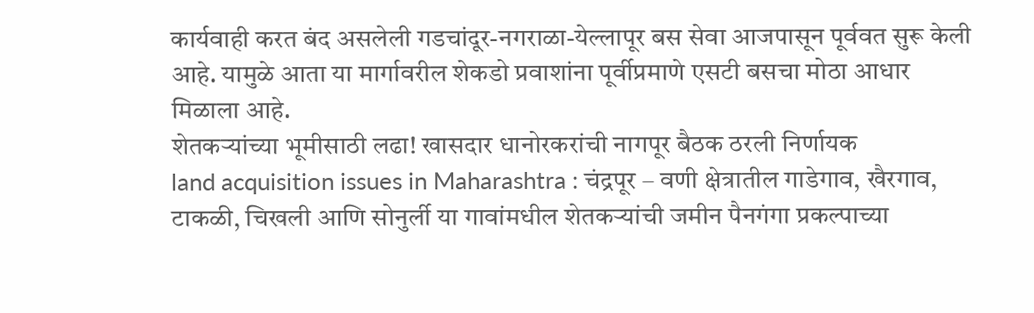कार्यवाही करत बंद असलेली गडचांदूर-नगराळा-येल्लापूर बस सेवा आजपासून पूर्ववत सुरू केली आहे. यामुळे आता या मार्गावरील शेकडो प्रवाशांना पूर्वीप्रमाणे एसटी बसचा मोठा आधार मिळाला आहे.
शेतकऱ्यांच्या भूमीसाठी लढा! खासदार धानोरकरांची नागपूर बैठक ठरली निर्णायक
land acquisition issues in Maharashtra : चंद्रपूर – वणी क्षेत्रातील गाडेगाव, खैरगाव, टाकळी, चिखली आणि सोनुर्ली या गावांमधील शेतकऱ्यांची जमीन पैनगंगा प्रकल्पाच्या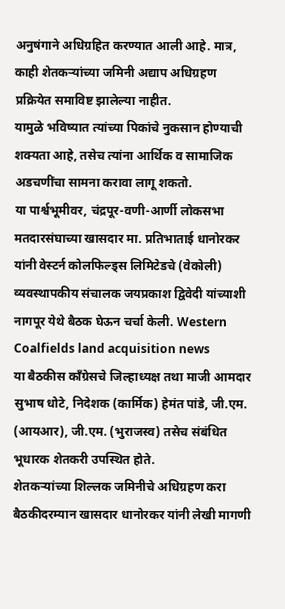अनुषंगाने अधिग्रहित करण्यात आली आहे. मात्र, काही शेतकऱ्यांच्या जमिनी अद्याप अधिग्रहण प्रक्रियेत समाविष्ट झालेल्या नाहीत.
यामुळे भविष्यात त्यांच्या पिकांचे नुकसान होण्याची शक्यता आहे, तसेच त्यांना आर्थिक व सामाजिक अडचणींचा सामना करावा लागू शकतो.
या पार्श्वभूमीवर, चंद्रपूर-वणी-आर्णी लोकसभा मतदारसंघाच्या खासदार मा. प्रतिभाताई धानोरकर यांनी वेस्टर्न कोलफिल्ड्स लिमिटेडचे (वेकोली) व्यवस्थापकीय संचालक जयप्रकाश द्विवेदी यांच्याशी नागपूर येथे बैठक घेऊन चर्चा केली. Western Coalfields land acquisition news
या बैठकीस काँग्रेसचे जिल्हाध्यक्ष तथा माजी आमदार सुभाष धोटे, निदेशक (कार्मिक) हेमंत पांडे, जी.एम. (आयआर), जी.एम. (भुराजस्व) तसेच संबंधित भूधारक शेतकरी उपस्थित होते.
शेतकऱ्यांच्या शिल्लक जमिनीचे अधिग्रहण करा
बैठकीदरम्यान खासदार धानोरकर यांनी लेखी मागणी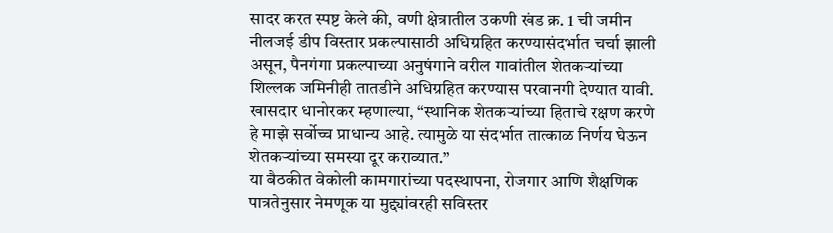सादर करत स्पष्ट केले की, वणी क्षेत्रातील उकणी खंड क्र. 1 ची जमीन नीलजई डीप विस्तार प्रकल्पासाठी अधिग्रहित करण्यासंदर्भात चर्चा झाली असून, पैनगंगा प्रकल्पाच्या अनुषंगाने वरील गावांतील शेतकऱ्यांच्या शिल्लक जमिनीही तातडीने अधिग्रहित करण्यास परवानगी देण्यात यावी.
खासदार धानोरकर म्हणाल्या, “स्थानिक शेतकऱ्यांच्या हिताचे रक्षण करणे हे माझे सर्वोच्च प्राधान्य आहे. त्यामुळे या संदर्भात तात्काळ निर्णय घेऊन शेतकऱ्यांच्या समस्या दूर कराव्यात.”
या बैठकीत वेकोली कामगारांच्या पदस्थापना, रोजगार आणि शैक्षणिक पात्रतेनुसार नेमणूक या मुद्द्यांवरही सविस्तर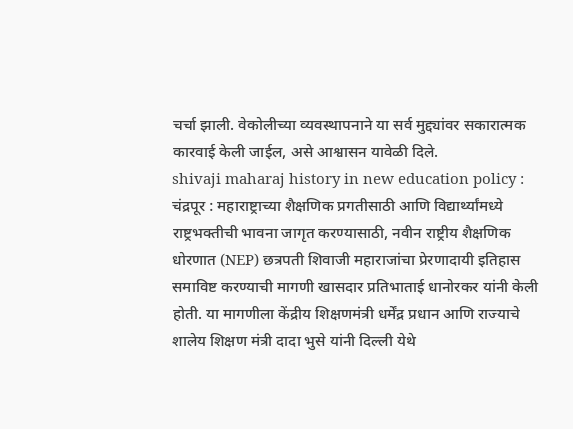चर्चा झाली. वेकोलीच्या व्यवस्थापनाने या सर्व मुद्द्यांवर सकारात्मक कारवाई केली जाईल, असे आश्वासन यावेळी दिले.
shivaji maharaj history in new education policy : चंद्रपूर : महाराष्ट्राच्या शैक्षणिक प्रगतीसाठी आणि विद्यार्थ्यांमध्ये राष्ट्रभक्तीची भावना जागृत करण्यासाठी, नवीन राष्ट्रीय शैक्षणिक धोरणात (NEP) छत्रपती शिवाजी महाराजांचा प्रेरणादायी इतिहास समाविष्ट करण्याची मागणी खासदार प्रतिभाताई धानोरकर यांनी केली होती. या मागणीला केंद्रीय शिक्षणमंत्री धर्मेंद्र प्रधान आणि राज्याचे शालेय शिक्षण मंत्री दादा भुसे यांनी दिल्ली येथे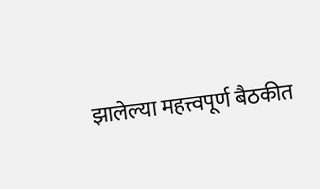झालेल्या महत्त्वपूर्ण बैठकीत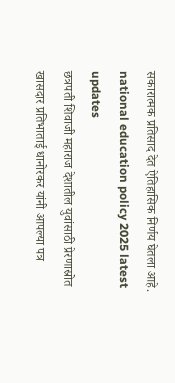सकारात्मक प्रतिसाद देत ऐतिहासिक निर्णय घेतला आहे. national education policy 2025 latest updates
छत्रपती शिवाजी महाराज देशातील युवांसाठी प्रेरणास्रोत
खासदार प्रतिभाताई धानोरकर यांनी आपल्या पत्र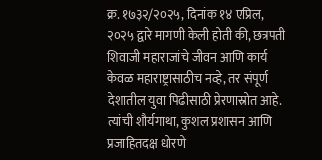क्र. १७३२/२०२५, दिनांक १४ एप्रिल, २०२५ द्वारे मागणी केली होती की, छत्रपती शिवाजी महाराजांचे जीवन आणि कार्य केवळ महाराष्ट्रासाठीच नव्हे, तर संपूर्ण देशातील युवा पिढीसाठी प्रेरणास्रोत आहे. त्यांची शौर्यगाथा, कुशल प्रशासन आणि प्रजाहितदक्ष धोरणे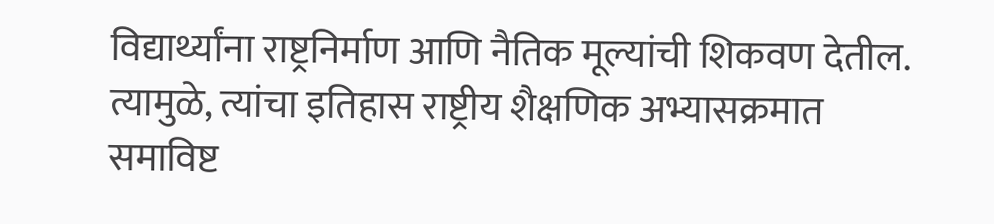विद्यार्थ्यांना राष्ट्रनिर्माण आणि नैतिक मूल्यांची शिकवण देतील. त्यामुळे, त्यांचा इतिहास राष्ट्रीय शैक्षणिक अभ्यासक्रमात समाविष्ट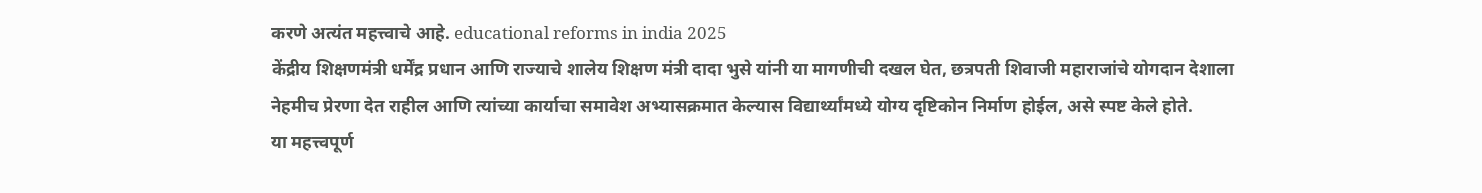करणे अत्यंत महत्त्वाचे आहे. educational reforms in india 2025
केंद्रीय शिक्षणमंत्री धर्मेंद्र प्रधान आणि राज्याचे शालेय शिक्षण मंत्री दादा भुसे यांनी या मागणीची दखल घेत, छत्रपती शिवाजी महाराजांचे योगदान देशाला नेहमीच प्रेरणा देत राहील आणि त्यांच्या कार्याचा समावेश अभ्यासक्रमात केल्यास विद्यार्थ्यांमध्ये योग्य दृष्टिकोन निर्माण होईल, असे स्पष्ट केले होते.
या महत्त्वपूर्ण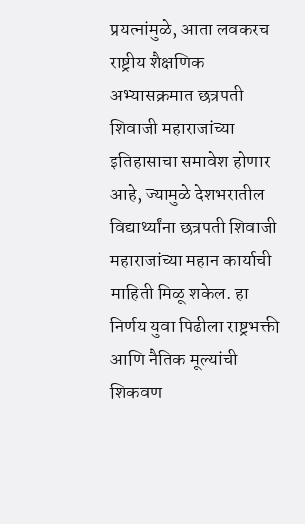प्रयत्नांमुळे, आता लवकरच राष्ट्रीय शैक्षणिक अभ्यासक्रमात छत्रपती शिवाजी महाराजांच्या इतिहासाचा समावेश होणार आहे, ज्यामुळे देशभरातील विद्यार्थ्यांना छत्रपती शिवाजी महाराजांच्या महान कार्याची माहिती मिळू शकेल. हा निर्णय युवा पिढीला राष्ट्रभक्ती आणि नैतिक मूल्यांची शिकवण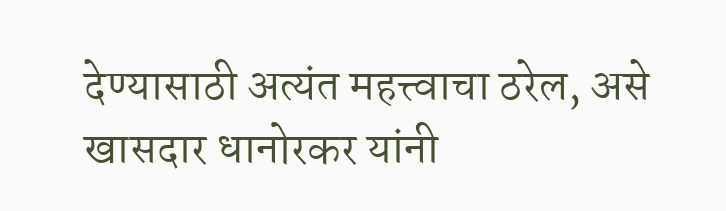देण्यासाठी अत्यंत महत्त्वाचा ठरेल, असे खासदार धानोरकर यांनी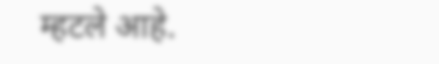म्हटले आहे.